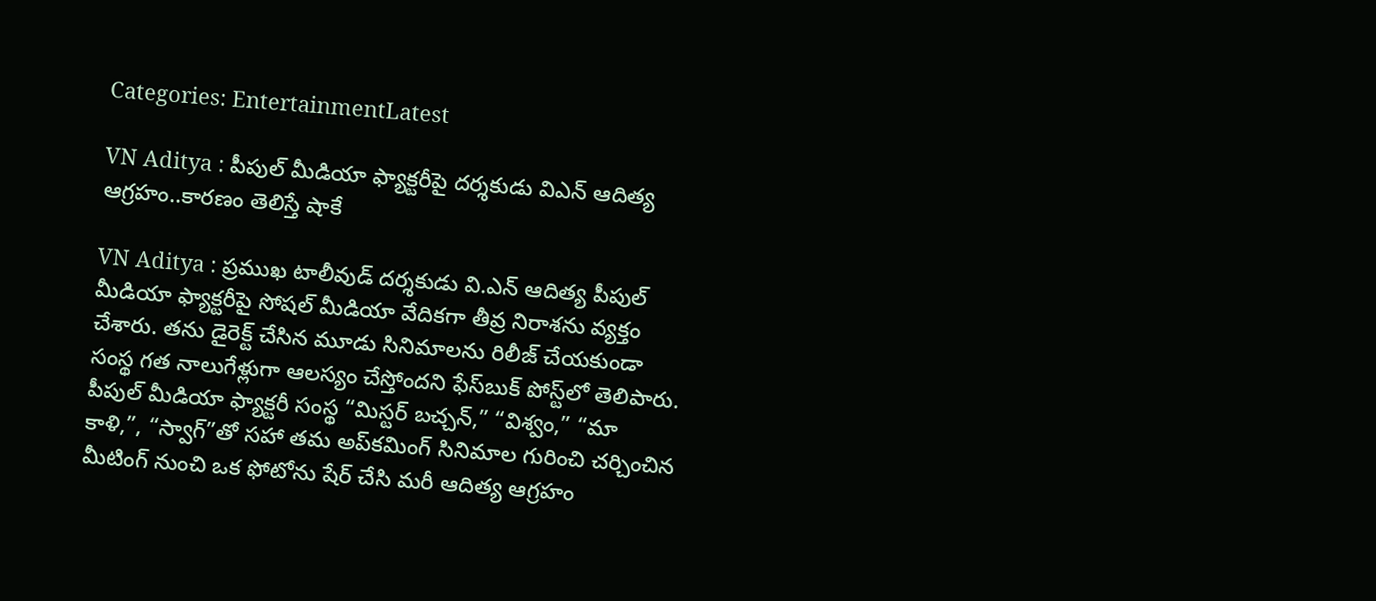Categories: EntertainmentLatest

VN Aditya : పీపుల్ మీడియా ఫ్యాక్టరీపై దర్శకుడు విఎన్ ఆదిత్య ఆగ్రహం..కారణం తెలిస్తే షాకే

VN Aditya : ప్రముఖ టాలీవుడ్ దర్శకుడు వి.ఎన్ ఆదిత్య పీపుల్ మీడియా ఫ్యాక్టరీపై సోషల్ మీడియా వేదికగా తీవ్ర నిరాశను వ్యక్తం చేశారు. తను డైరెక్ట్ చేసిన మూడు సినిమాలను రిలీజ్ చేయకుండా సంస్థ గత నాలుగేళ్లుగా ఆలస్యం చేస్తోందని ఫేస్‌బుక్ పోస్ట్‌లో తెలిపారు. పీపుల్ మీడియా ఫ్యాక్టరీ సంస్థ “మిస్టర్ బచ్చన్,” “విశ్వం,” “మా కాళి,”, “స్వాగ్”తో సహా తమ అప్‌కమింగ్ సినిమాల గురించి చర్చించిన మీటింగ్ నుంచి ఒక ఫోటోను షేర్ చేసి మరీ ఆదిత్య ఆగ్రహం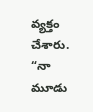వ్యక్తం చేశారు. “నా మూడు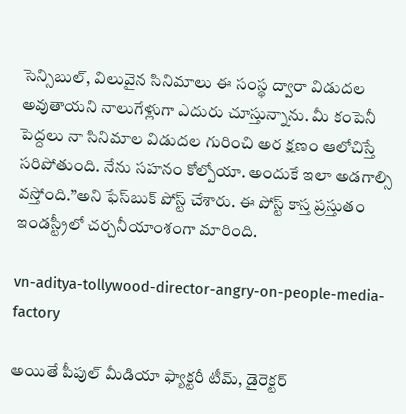సెన్సిబుల్, విలువైన సినిమాలు ఈ సంస్థ ద్వారా విడుదల అవుతాయని నాలుగేళ్లుగా ఎదురు చూస్తున్నాను. మీ కంపెనీ పెద్దలు నా సినిమాల విడుదల గురించి అర క్షణం ఆలోచిస్తే సరిపోతుంది. నేను సహనం కోల్పోయా. అందుకే ఇలా అడగాల్సి వస్తోంది.”అని ఫేస్‌బుక్ పోస్ట్ చేశారు. ఈ పోస్ట్ కాస్త ప్రస్తుతం ఇండస్ట్రీలో చర్చనీయాంశంగా మారింది.

vn-aditya-tollywood-director-angry-on-people-media-factory

అయితే పీపుల్ మీడియా ఫ్యాక్టరీ టీమ్, డైరెక్టర్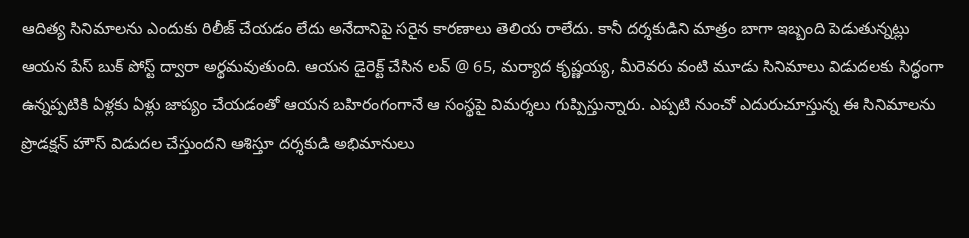ఆదిత్య సినిమాలను ఎందుకు రిలీజ్ చేయడం లేదు అనేదానిపై సరైన కారణాలు తెలియ రాలేదు. కానీ దర్శకుడిని మాత్రం బాగా ఇబ్బంది పెడుతున్నట్లు ఆయన పేస్ బుక్ పోస్ట్ ద్వారా అర్థమవుతుంది. ఆయన డైరెక్ట్ చేసిన లవ్ @ 65, మర్యాద కృష్ణయ్య, మీరెవరు వంటి మూడు సినిమాలు విడుదలకు సిద్ధంగా ఉన్నప్పటికి ఏళ్లకు ఏళ్లు జాప్యం చేయడంతో ఆయన బహిరంగంగానే ఆ సంస్థపై విమర్శలు గుప్పిస్తున్నారు. ఎప్పటి నుంచో ఎదురుచూస్తున్న ఈ సినిమాలను ప్రొడక్షన్ హౌస్ విడుదల చేస్తుందని ఆశిస్తూ దర్శకుడి అభిమానులు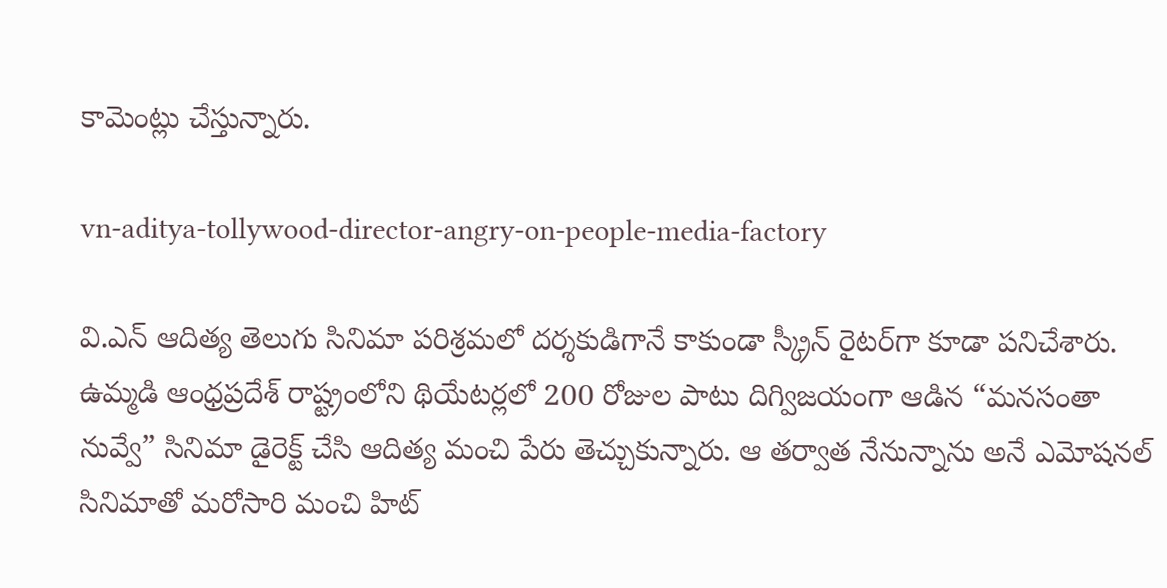కామెంట్లు చేస్తున్నారు.

vn-aditya-tollywood-director-angry-on-people-media-factory

వి.ఎన్ ఆదిత్య తెలుగు సినిమా పరిశ్రమలో దర్శకుడిగానే కాకుండా స్క్రీన్ రైటర్‌గా కూడా పనిచేశారు. ఉమ్మడి ఆంధ్రప్రదేశ్ రాష్ట్రంలోని థియేటర్లలో 200 రోజుల పాటు దిగ్విజయంగా ఆడిన “మనసంతా నువ్వే” సినిమా డైరెక్ట్ చేసి ఆదిత్య మంచి పేరు తెచ్చుకున్నారు. ఆ తర్వాత నేనున్నాను అనే ఎమోషనల్ సినిమాతో మరోసారి మంచి హిట్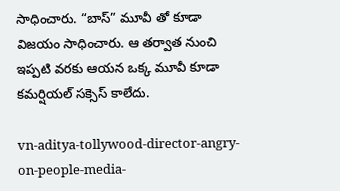సాధించారు. “బాస్” మూవీ తో కూడా విజయం సాధించారు. ఆ తర్వాత నుంచి ఇప్పటి వరకు ఆయన ఒక్క మూవీ కూడా కమర్షియల్ సక్సెస్ కాలేదు.

vn-aditya-tollywood-director-angry-on-people-media-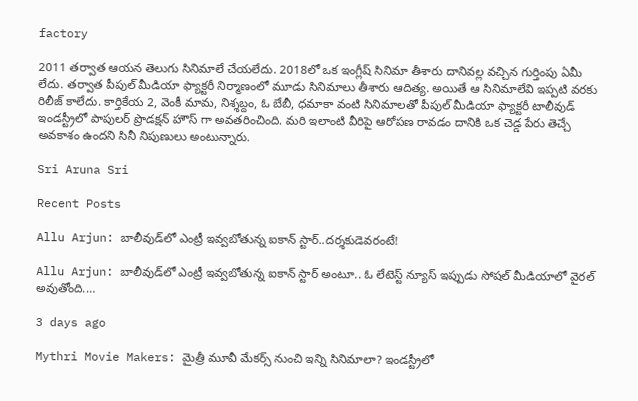factory

2011 తర్వాత ఆయన తెలుగు సినిమాలే చేయలేదు. 2018లో ఒక ఇంగ్లీష్ సినిమా తీశారు దానివల్ల వచ్చిన గుర్తింపు ఏమీ లేదు. తర్వాత పీపుల్ మీడియా ఫ్యాక్టరీ నిర్మాణంలో మూడు సినిమాలు తీశారు ఆదిత్య. అయితే ఆ సినిమాలేవి ఇప్పటి వరకు రిలీజ్ కాలేదు. కార్తికేయ 2, వెంకీ మామ, నిశ్శబ్దం, ఓ బేబీ, ధమాకా వంటి సినిమాలతో పీపుల్ మీడియా ఫ్యాక్టరీ టాలీవుడ్ ఇండస్ట్రీలో పాపులర్ ప్రొడక్షన్ హౌస్ గా అవతరించింది. మరి ఇలాంటి వీరిపై ఆరోపణ రావడం దానికి ఒక చెడ్డ పేరు తెచ్చే అవకాశం ఉందని సినీ నిపుణులు అంటున్నారు.

Sri Aruna Sri

Recent Posts

Allu Arjun: బాలీవుడ్‌లో ఎంట్రీ ఇవ్వబోతున్న ఐకాన్ స్టార్..దర్శకుడెవరంటే!

Allu Arjun: బాలీవుడ్‌లో ఎంట్రీ ఇవ్వబోతున్న ఐకాన్ స్టార్ అంటూ.. ఓ లేటెస్ట్ న్యూస్ ఇప్పుడు సోషల్ మీడియాలో వైరల్ అవుతోంది.…

3 days ago

Mythri Movie Makers: మైత్రీ మూవీ మేకర్స్ నుంచి ఇన్ని సినిమాలా? ఇండస్ట్రీలో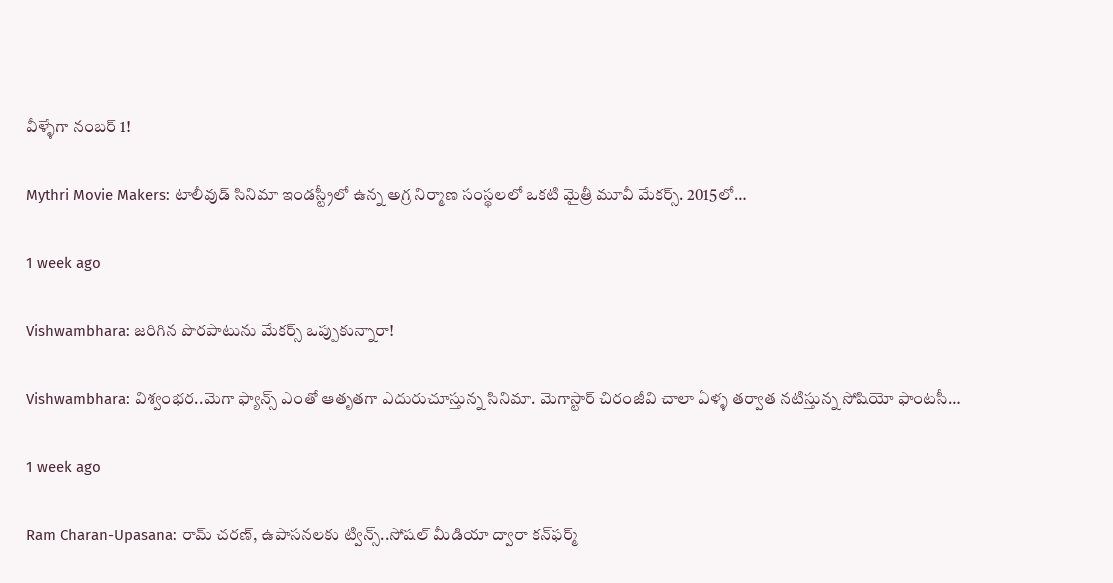వీళ్ళేగా నంబర్ 1!

Mythri Movie Makers: టాలీవుడ్ సినిమా ఇండస్ట్రీలో ఉన్న అగ్ర నిర్మాణ సంస్థలలో ఒకటి మైత్రీ మూవీ మేకర్స్. 2015లో…

1 week ago

Vishwambhara: జరిగిన పొరపాటును మేకర్స్ ఒప్పుకున్నారా!

Vishwambhara: విశ్వంభర..మెగా ఫ్యాన్స్ ఎంతో ఆతృతగా ఎదురుచూస్తున్న సినిమా. మెగాస్టార్ చిరంజీవి చాలా ఏళ్ళ తర్వాత నటిస్తున్న సోషియో ఫాంటసీ…

1 week ago

Ram Charan-Upasana: రామ్ చరణ్, ఉపాసనలకు ట్విన్స్..సోషల్ మీడియా ద్వారా కన్‌ఫర్మ్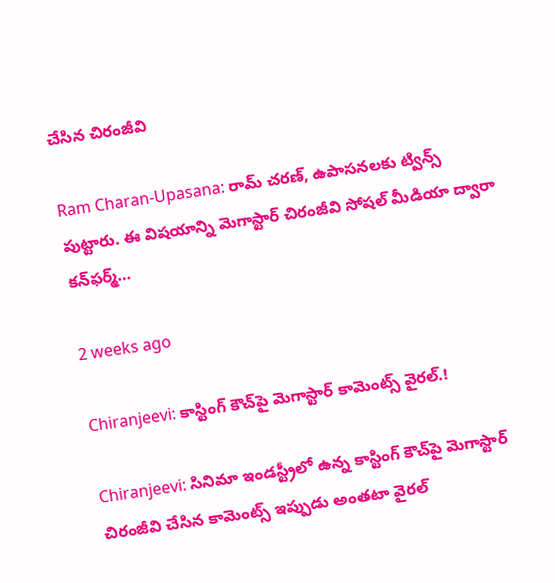చేసిన చిరంజీవి

Ram Charan-Upasana: రామ్ చరణ్, ఉపాసనలకు ట్విన్స్ పుట్టారు. ఈ విషయాన్ని మెగాస్టార్ చిరంజీవి సోషల్ మీడియా ద్వారా కన్‌ఫర్మ్…

2 weeks ago

Chiranjeevi: కాస్టింగ్ కౌచ్‌పై మెగాస్టార్ కామెంట్స్ వైరల్.!

Chiranjeevi: సినిమా ఇండస్ట్రీలో ఉన్న కాస్టింగ్ కౌచ్‌పై మెగాస్టార్ చిరంజీవి చేసిన కామెంట్స్ ఇప్పుడు అంతటా వైరల్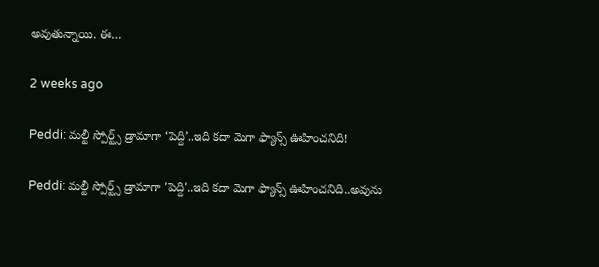అవుతున్నాయి. ఈ…

2 weeks ago

Peddi: మల్టీ స్పోర్ట్స్ డ్రామాగా ‘పెద్ది’..ఇది కదా మెగా ఫ్యాన్స్ ఊహించనిది!

Peddi: మల్టీ స్పోర్ట్స్ డ్రామాగా 'పెద్ది'..ఇది కదా మెగా ఫ్యాన్స్ ఊహించనిది..అవును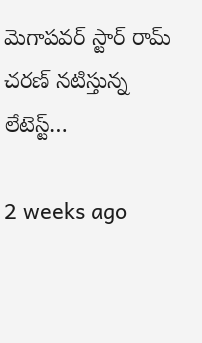మెగాపవర్ స్టార్ రామ్ చరణ్ నటిస్తున్న లేటెస్ట్…

2 weeks ago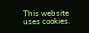This website uses cookies.